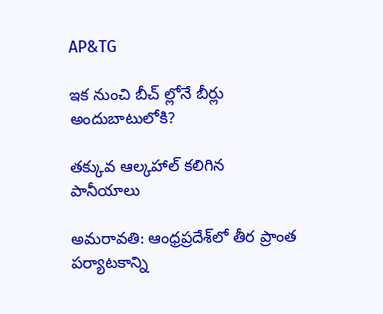AP&TG

ఇక నుంచి బీచ్ ల్లోనే బీర్లు అందుబాటులోకి?

తక్కువ ఆల్కహాల్ కలిగిన పానీయాలు

అమరావతి: ఆంధ్రప్రదేశ్‌లో తీర ప్రాంత పర్యాటకాన్ని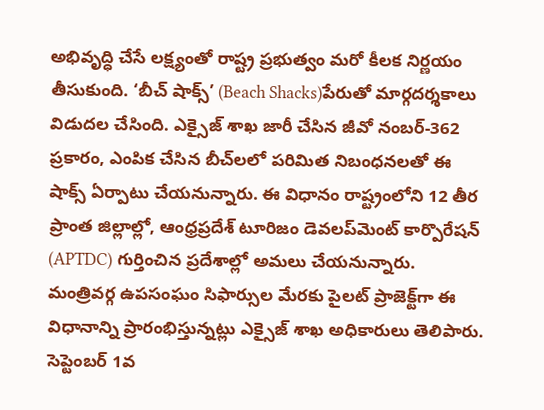అభివృద్ధి చేసే లక్ష్యంతో రాష్ట్ర ప్రభుత్వం మరో కీలక నిర్ణయం తీసుకుంది. ‘బీచ్ షాక్స్’ (Beach Shacks)పేరుతో మార్గదర్శకాలు విడుదల చేసింది. ఎక్సైజ్ శాఖ జారీ చేసిన జీవో నంబర్-362 ప్రకారం, ఎంపిక చేసిన బీచ్‌లలో పరిమిత నిబంధనలతో ఈ షాక్స్ ఏర్పాటు చేయనున్నారు. ఈ విధానం రాష్ట్రంలోని 12 తీర ప్రాంత జిల్లాల్లో, ఆంధ్రప్రదేశ్ టూరిజం డెవలప్‌మెంట్ కార్పొరేషన్ (APTDC) గుర్తించిన ప్రదేశాల్లో అమలు చేయనున్నారు. మంత్రివర్గ ఉపసంఘం సిఫార్సుల మేరకు పైలట్ ప్రాజెక్ట్‌గా ఈ విధానాన్ని ప్రారంభిస్తున్నట్లు ఎక్సైజ్ శాఖ అధికారులు తెలిపారు. సెప్టెంబర్ 1వ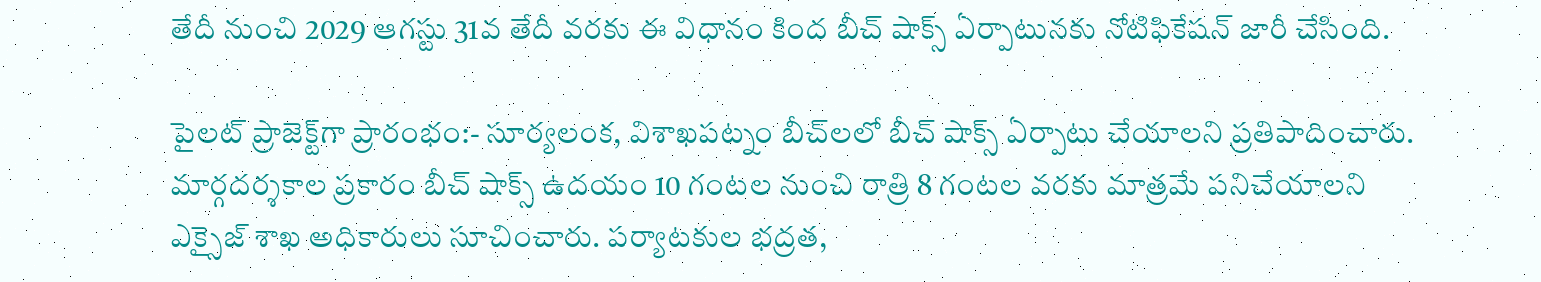తేదీ నుంచి 2029 ఆగస్టు 31వ తేదీ వరకు ఈ విధానం కింద బీచ్ షాక్స్ ఏర్పాటునకు నోటిఫికేషన్ జారీ చేసింది.

పైలట్ ప్రాజెక్ట్‌గా ప్రారంభం:- సూర్యలంక, విశాఖపట్నం బీచ్‌లలో బీచ్ షాక్స్ ఏర్పాటు చేయాలని ప్రతిపాదించారు. మార్గదర్శకాల ప్రకారం బీచ్ షాక్స్ ఉదయం 10 గంటల నుంచి రాత్రి 8 గంటల వరకు మాత్రమే పనిచేయాలని ఎక్సైజ్ శాఖ అధికారులు సూచించారు. పర్యాటకుల భద్రత,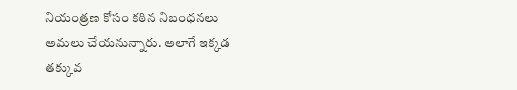నియంత్రణ కోసం కఠిన నిబంధనలు అమలు చేయనున్నారు. అలాగే ఇక్కడ తక్కువ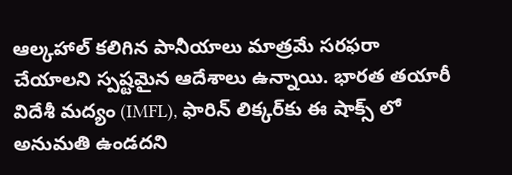ఆల్కహాల్ కలిగిన పానీయాలు మాత్రమే సరఫరా చేయాలని స్పష్టమైన ఆదేశాలు ఉన్నాయి. భారత తయారీ విదేశీ మద్యం (IMFL), ఫారిన్ లిక్కర్‌కు ఈ షాక్స్‌ లో అనుమతి ఉండదని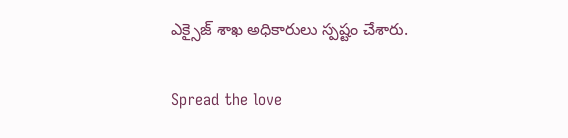ఎక్సైజ్ శాఖ అధికారులు స్పష్టం చేశారు.

Spread the love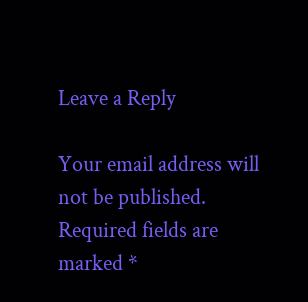Leave a Reply

Your email address will not be published. Required fields are marked *